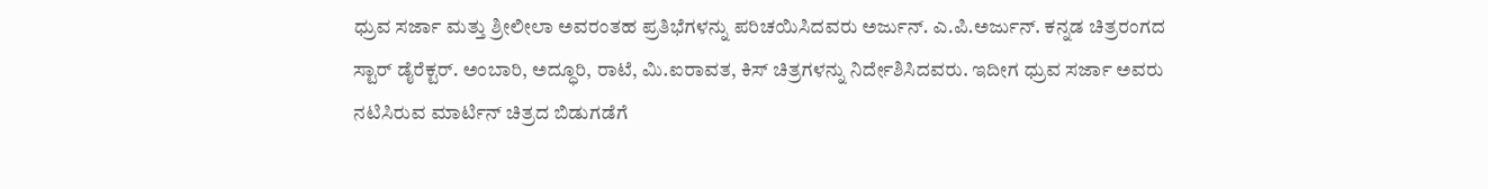ಧ್ರುವ ಸರ್ಜಾ ಮತ್ತು ಶ್ರೀಲೀಲಾ ಅವರಂತಹ ಪ್ರತಿಭೆಗಳನ್ನು ಪರಿಚಯಿಸಿದವರು ಅರ್ಜುನ್. ಎ.ಪಿ.ಅರ್ಜುನ್. ಕನ್ನಡ ಚಿತ್ರರಂಗದ ಸ್ಟಾರ್ ಡೈರೆಕ್ಟರ್. ಅಂಬಾರಿ, ಅದ್ಧೂರಿ, ರಾಟೆ, ಮಿ.ಐರಾವತ, ಕಿಸ್ ಚಿತ್ರಗಳನ್ನು ನಿರ್ದೇಶಿಸಿದವರು. ಇದೀಗ ಧ್ರುವ ಸರ್ಜಾ ಅವರು ನಟಿಸಿರುವ ಮಾರ್ಟಿನ್ ಚಿತ್ರದ ಬಿಡುಗಡೆಗೆ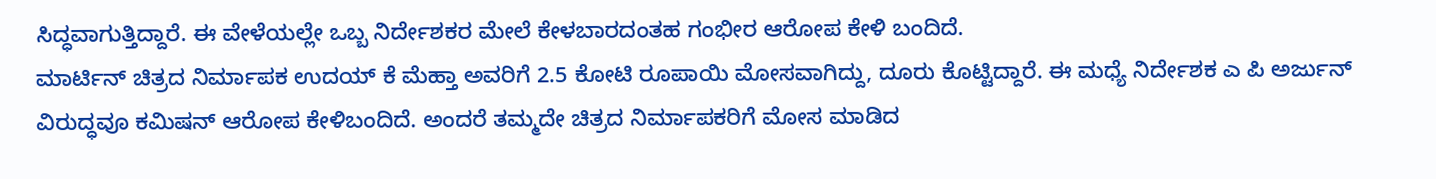ಸಿದ್ಧವಾಗುತ್ತಿದ್ದಾರೆ. ಈ ವೇಳೆಯಲ್ಲೇ ಒಬ್ಬ ನಿರ್ದೇಶಕರ ಮೇಲೆ ಕೇಳಬಾರದಂತಹ ಗಂಭೀರ ಆರೋಪ ಕೇಳಿ ಬಂದಿದೆ.
ಮಾರ್ಟಿನ್ ಚಿತ್ರದ ನಿರ್ಮಾಪಕ ಉದಯ್ ಕೆ ಮೆಹ್ತಾ ಅವರಿಗೆ 2.5 ಕೋಟಿ ರೂಪಾಯಿ ಮೋಸವಾಗಿದ್ದು, ದೂರು ಕೊಟ್ಟಿದ್ದಾರೆ. ಈ ಮಧ್ಯೆ ನಿರ್ದೇಶಕ ಎ ಪಿ ಅರ್ಜುನ್ ವಿರುದ್ಧವೂ ಕಮಿಷನ್ ಆರೋಪ ಕೇಳಿಬಂದಿದೆ. ಅಂದರೆ ತಮ್ಮದೇ ಚಿತ್ರದ ನಿರ್ಮಾಪಕರಿಗೆ ಮೋಸ ಮಾಡಿದ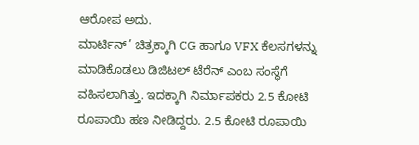ಆರೋಪ ಅದು.
ಮಾರ್ಟಿನ್’ ಚಿತ್ರಕ್ಕಾಗಿ CG ಹಾಗೂ VFX ಕೆಲಸಗಳನ್ನು ಮಾಡಿಕೊಡಲು ಡಿಜಿಟಲ್ ಟೆರೆನ್ ಎಂಬ ಸಂಸ್ಥೆಗೆ ವಹಿಸಲಾಗಿತ್ತು. ಇದಕ್ಕಾಗಿ ನಿರ್ಮಾಪಕರು 2.5 ಕೋಟಿ ರೂಪಾಯಿ ಹಣ ನೀಡಿದ್ದರು. 2.5 ಕೋಟಿ ರೂಪಾಯಿ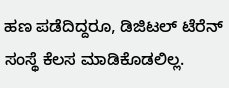ಹಣ ಪಡೆದಿದ್ದರೂ, ಡಿಜಿಟಲ್ ಟೆರೆನ್ ಸಂಸ್ಥೆ ಕೆಲಸ ಮಾಡಿಕೊಡಲಿಲ್ಲ.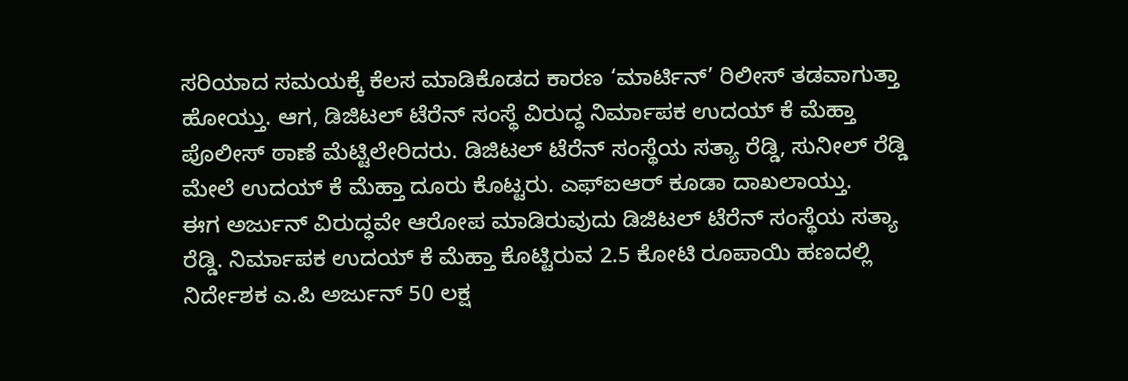ಸರಿಯಾದ ಸಮಯಕ್ಕೆ ಕೆಲಸ ಮಾಡಿಕೊಡದ ಕಾರಣ ‘ಮಾರ್ಟಿನ್’ ರಿಲೀಸ್ ತಡವಾಗುತ್ತಾ ಹೋಯ್ತು. ಆಗ, ಡಿಜಿಟಲ್ ಟೆರೆನ್ ಸಂಸ್ಥೆ ವಿರುದ್ಧ ನಿರ್ಮಾಪಕ ಉದಯ್ ಕೆ ಮೆಹ್ತಾ ಪೊಲೀಸ್ ಠಾಣೆ ಮೆಟ್ಟಿಲೇರಿದರು. ಡಿಜಿಟಲ್ ಟೆರೆನ್ ಸಂಸ್ಥೆಯ ಸತ್ಯಾ ರೆಡ್ಡಿ, ಸುನೀಲ್ ರೆಡ್ಡಿ ಮೇಲೆ ಉದಯ್ ಕೆ ಮೆಹ್ತಾ ದೂರು ಕೊಟ್ಟರು. ಎಫ್ಐಆರ್ ಕೂಡಾ ದಾಖಲಾಯ್ತು.
ಈಗ ಅರ್ಜುನ್ ವಿರುದ್ಧವೇ ಆರೋಪ ಮಾಡಿರುವುದು ಡಿಜಿಟಲ್ ಟೆರೆನ್ ಸಂಸ್ಥೆಯ ಸತ್ಯಾ ರೆಡ್ಡಿ. ನಿರ್ಮಾಪಕ ಉದಯ್ ಕೆ ಮೆಹ್ತಾ ಕೊಟ್ಟಿರುವ 2.5 ಕೋಟಿ ರೂಪಾಯಿ ಹಣದಲ್ಲಿ ನಿರ್ದೇಶಕ ಎ.ಪಿ ಅರ್ಜುನ್ 50 ಲಕ್ಷ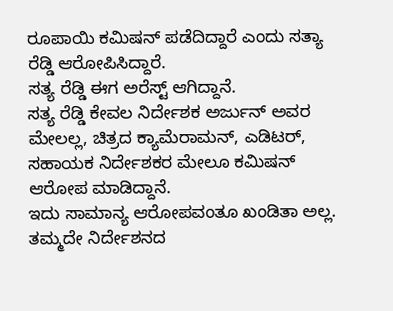ರೂಪಾಯಿ ಕಮಿಷನ್ ಪಡೆದಿದ್ದಾರೆ ಎಂದು ಸತ್ಯಾ ರೆಡ್ಡಿ ಆರೋಪಿಸಿದ್ದಾರೆ.
ಸತ್ಯ ರೆಡ್ಡಿ ಈಗ ಅರೆಸ್ಟ್ ಆಗಿದ್ದಾನೆ.
ಸತ್ಯ ರೆಡ್ಡಿ ಕೇವಲ ನಿರ್ದೇಶಕ ಅರ್ಜುನ್ ಅವರ ಮೇಲಲ್ಲ, ಚಿತ್ರದ ಕ್ಯಾಮೆರಾಮನ್, ಎಡಿಟರ್, ಸಹಾಯಕ ನಿರ್ದೇಶಕರ ಮೇಲೂ ಕಮಿಷನ್ ಆರೋಪ ಮಾಡಿದ್ದಾನೆ.
ಇದು ಸಾಮಾನ್ಯ ಆರೋಪವಂತೂ ಖಂಡಿತಾ ಅಲ್ಲ. ತಮ್ಮದೇ ನಿರ್ದೇಶನದ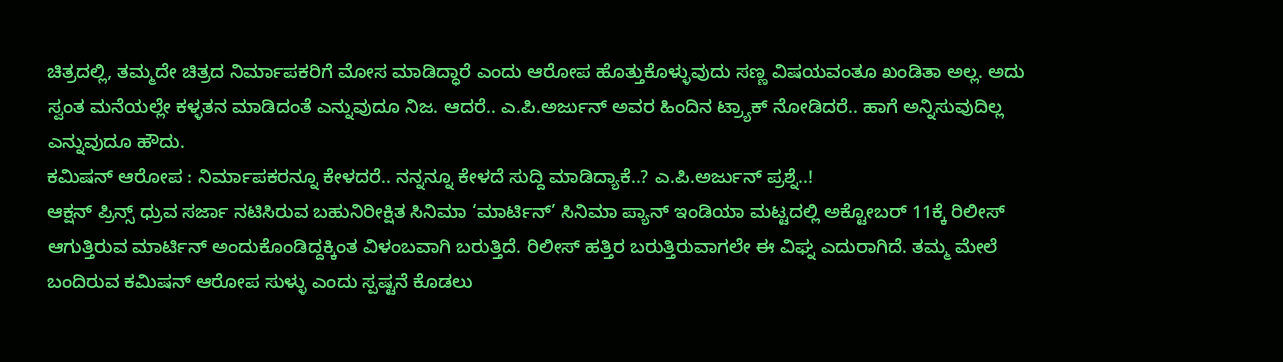ಚಿತ್ರದಲ್ಲಿ, ತಮ್ಮದೇ ಚಿತ್ರದ ನಿರ್ಮಾಪಕರಿಗೆ ಮೋಸ ಮಾಡಿದ್ಧಾರೆ ಎಂದು ಆರೋಪ ಹೊತ್ತುಕೊಳ್ಳುವುದು ಸಣ್ಣ ವಿಷಯವಂತೂ ಖಂಡಿತಾ ಅಲ್ಲ. ಅದು ಸ್ವಂತ ಮನೆಯಲ್ಲೇ ಕಳ್ಳತನ ಮಾಡಿದಂತೆ ಎನ್ನುವುದೂ ನಿಜ. ಆದರೆ.. ಎ.ಪಿ.ಅರ್ಜುನ್ ಅವರ ಹಿಂದಿನ ಟ್ರ್ಯಾಕ್ ನೋಡಿದರೆ.. ಹಾಗೆ ಅನ್ನಿಸುವುದಿಲ್ಲ ಎನ್ನುವುದೂ ಹೌದು.
ಕಮಿಷನ್ ಆರೋಪ : ನಿರ್ಮಾಪಕರನ್ನೂ ಕೇಳದರೆ.. ನನ್ನನ್ನೂ ಕೇಳದೆ ಸುದ್ದಿ ಮಾಡಿದ್ಯಾಕೆ..? ಎ.ಪಿ.ಅರ್ಜುನ್ ಪ್ರಶ್ನೆ..!
ಆಕ್ಷನ್ ಪ್ರಿನ್ಸ್ ಧ್ರುವ ಸರ್ಜಾ ನಟಿಸಿರುವ ಬಹುನಿರೀಕ್ಷಿತ ಸಿನಿಮಾ ‘ಮಾರ್ಟಿನ್’ ಸಿನಿಮಾ ಪ್ಯಾನ್ ಇಂಡಿಯಾ ಮಟ್ಟದಲ್ಲಿ ಅಕ್ಟೋಬರ್ 11ಕ್ಕೆ ರಿಲೀಸ್ ಆಗುತ್ತಿರುವ ಮಾರ್ಟಿನ್ ಅಂದುಕೊಂಡಿದ್ದಕ್ಕಿಂತ ವಿಳಂಬವಾಗಿ ಬರುತ್ತಿದೆ. ರಿಲೀಸ್ ಹತ್ತಿರ ಬರುತ್ತಿರುವಾಗಲೇ ಈ ವಿಘ್ನ ಎದುರಾಗಿದೆ. ತಮ್ಮ ಮೇಲೆ ಬಂದಿರುವ ಕಮಿಷನ್ ಆರೋಪ ಸುಳ್ಳು ಎಂದು ಸ್ಪಷ್ಟನೆ ಕೊಡಲು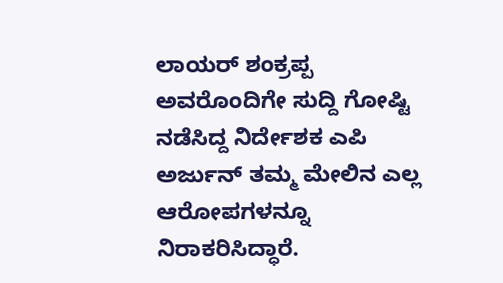ಲಾಯರ್ ಶಂಕ್ರಪ್ಪ ಅವರೊಂದಿಗೇ ಸುದ್ದಿ ಗೋಷ್ಟಿ ನಡೆಸಿದ್ದ ನಿರ್ದೇಶಕ ಎಪಿ ಅರ್ಜುನ್ ತಮ್ಮ ಮೇಲಿನ ಎಲ್ಲ ಆರೋಪಗಳನ್ನೂ ನಿರಾಕರಿಸಿದ್ಧಾರೆ.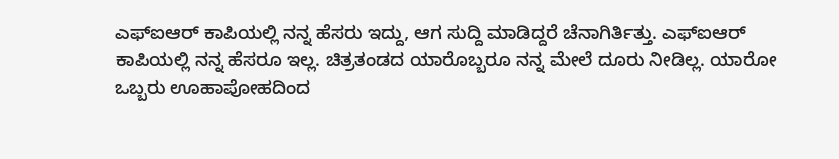ಎಫ್ಐಆರ್ ಕಾಪಿಯಲ್ಲಿ ನನ್ನ ಹೆಸರು ಇದ್ದು, ಆಗ ಸುದ್ದಿ ಮಾಡಿದ್ದರೆ ಚೆನಾಗಿರ್ತಿತ್ತು. ಎಫ್ಐಆರ್ ಕಾಪಿಯಲ್ಲಿ ನನ್ನ ಹೆಸರೂ ಇಲ್ಲ. ಚಿತ್ರತಂಡದ ಯಾರೊಬ್ಬರೂ ನನ್ನ ಮೇಲೆ ದೂರು ನೀಡಿಲ್ಲ. ಯಾರೋ ಒಬ್ಬರು ಊಹಾಪೋಹದಿಂದ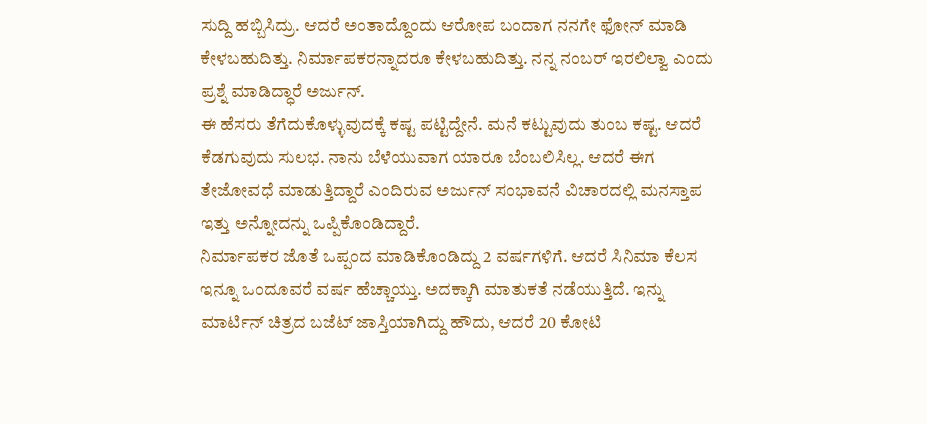ಸುದ್ದಿ ಹಬ್ಬಿಸಿದ್ರು. ಆದರೆ ಅಂತಾದ್ದೊಂದು ಆರೋಪ ಬಂದಾಗ ನನಗೇ ಫೋನ್ ಮಾಡಿ ಕೇಳಬಹುದಿತ್ತು. ನಿರ್ಮಾಪಕರನ್ನಾದರೂ ಕೇಳಬಹುದಿತ್ತು. ನನ್ನ ನಂಬರ್ ಇರಲಿಲ್ವಾ ಎಂದು ಪ್ರಶ್ನೆ ಮಾಡಿದ್ಧಾರೆ ಅರ್ಜುನ್.
ಈ ಹೆಸರು ತೆಗೆದುಕೊಳ್ಳುವುದಕ್ಕೆ ಕಷ್ಟ ಪಟ್ಟಿದ್ದೇನೆ. ಮನೆ ಕಟ್ಟುವುದು ತುಂಬ ಕಷ್ಟ. ಆದರೆ ಕೆಡಗುವುದು ಸುಲಭ. ನಾನು ಬೆಳೆಯುವಾಗ ಯಾರೂ ಬೆಂಬಲಿಸಿಲ್ಲ. ಆದರೆ ಈಗ ತೇಜೋವಧೆ ಮಾಡುತ್ತಿದ್ದಾರೆ ಎಂದಿರುವ ಅರ್ಜುನ್ ಸಂಭಾವನೆ ವಿಚಾರದಲ್ಲಿ ಮನಸ್ತಾಪ ಇತ್ತು ಅನ್ನೋದನ್ನು ಒಪ್ಪಿಕೊಂಡಿದ್ದಾರೆ.
ನಿರ್ಮಾಪಕರ ಜೊತೆ ಒಪ್ಪಂದ ಮಾಡಿಕೊಂಡಿದ್ದು 2 ವರ್ಷಗಳಿಗೆ. ಆದರೆ ಸಿನಿಮಾ ಕೆಲಸ ಇನ್ನೂ ಒಂದೂವರೆ ವರ್ಷ ಹೆಚ್ಚಾಯ್ತು. ಅದಕ್ಕಾಗಿ ಮಾತುಕತೆ ನಡೆಯುತ್ತಿದೆ. ಇನ್ನು ಮಾರ್ಟಿನ್ ಚಿತ್ರದ ಬಜೆಟ್ ಜಾಸ್ತಿಯಾಗಿದ್ದು ಹೌದು, ಆದರೆ 20 ಕೋಟಿ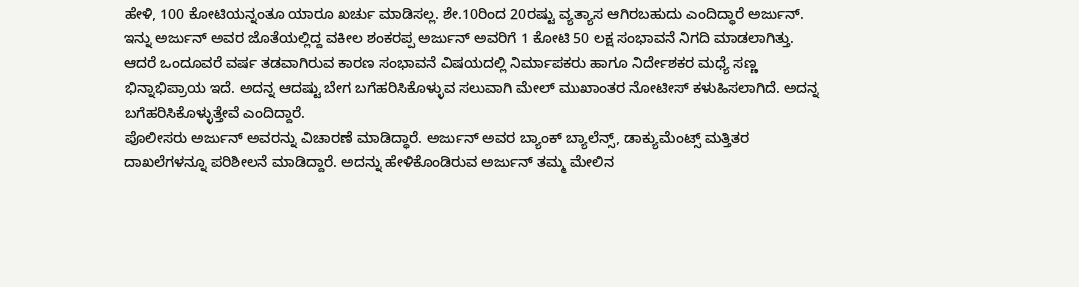ಹೇಳಿ, 100 ಕೋಟಿಯನ್ನಂತೂ ಯಾರೂ ಖರ್ಚು ಮಾಡಿಸಲ್ಲ. ಶೇ.10ರಿಂದ 20ರಷ್ಟು ವ್ಯತ್ಯಾಸ ಆಗಿರಬಹುದು ಎಂದಿದ್ಧಾರೆ ಅರ್ಜುನ್.
ಇನ್ನು ಅರ್ಜುನ್ ಅವರ ಜೊತೆಯಲ್ಲಿದ್ದ ವಕೀಲ ಶಂಕರಪ್ಪ ಅರ್ಜುನ್ ಅವರಿಗೆ 1 ಕೋಟಿ 50 ಲಕ್ಷ ಸಂಭಾವನೆ ನಿಗದಿ ಮಾಡಲಾಗಿತ್ತು. ಆದರೆ ಒಂದೂವರೆ ವರ್ಷ ತಡವಾಗಿರುವ ಕಾರಣ ಸಂಭಾವನೆ ವಿಷಯದಲ್ಲಿ ನಿರ್ಮಾಪಕರು ಹಾಗೂ ನಿರ್ದೇಶಕರ ಮಧ್ಯೆ ಸಣ್ಣ ಭಿನ್ನಾಭಿಪ್ರಾಯ ಇದೆ. ಅದನ್ನ ಆದಷ್ಟು ಬೇಗ ಬಗೆಹರಿಸಿಕೊಳ್ಳುವ ಸಲುವಾಗಿ ಮೇಲ್ ಮುಖಾಂತರ ನೋಟೀಸ್ ಕಳುಹಿಸಲಾಗಿದೆ. ಅದನ್ನ ಬಗೆಹರಿಸಿಕೊಳ್ಳುತ್ತೇವೆ ಎಂದಿದ್ದಾರೆ.
ಪೊಲೀಸರು ಅರ್ಜುನ್ ಅವರನ್ನು ವಿಚಾರಣೆ ಮಾಡಿದ್ಧಾರೆ. ಅರ್ಜುನ್ ಅವರ ಬ್ಯಾಂಕ್ ಬ್ಯಾಲೆನ್ಸ್, ಡಾಕ್ಯುಮೆಂಟ್ಸ್ ಮತ್ತಿತರ ದಾಖಲೆಗಳನ್ನೂ ಪರಿಶೀಲನೆ ಮಾಡಿದ್ದಾರೆ. ಅದನ್ನು ಹೇಳಿಕೊಂಡಿರುವ ಅರ್ಜುನ್ ತಮ್ಮ ಮೇಲಿನ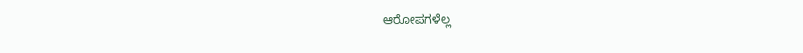ಆರೋಪಗಳೆಲ್ಲ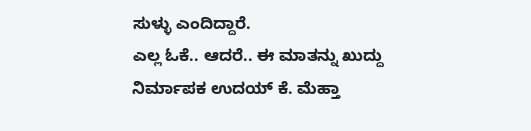ಸುಳ್ಳು ಎಂದಿದ್ದಾರೆ.
ಎಲ್ಲ ಓಕೆ.. ಆದರೆ.. ಈ ಮಾತನ್ನು ಖುದ್ದು ನಿರ್ಮಾಪಕ ಉದಯ್ ಕೆ. ಮೆಹ್ತಾ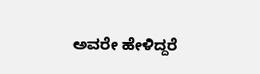ಅವರೇ ಹೇಳಿದ್ದರೆ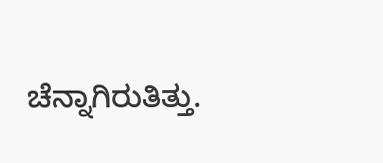ಚೆನ್ನಾಗಿರುತಿತ್ತು.